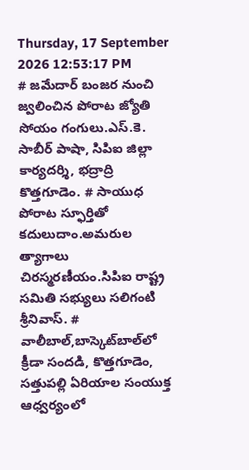Thursday, 17 September 2026 12:53:17 PM
# జమేదార్ బంజర నుంచి జ్వలించిన పోరాట జ్యోతి సోయం గంగులు.ఎస్.కె. సాబీర్ పాషా, సిపిఐ జిల్లా కార్యదర్శి, భద్రాద్రి కొత్తగూడెం. # సాయుధ పోరాట స్ఫూర్తితో కదులుదాం.అమరుల త్యాగాలు చిరస్మరణీయం.సిపిఐ రాష్ట్ర సమితి సభ్యులు సలిగంటి శ్రీనివాస్. # వాలీబాల్‌,బాస్కెట్‌బాల్‌లో క్రీడా సందడి, కొత్తగూడెం, సత్తుపల్లి ఏరియాల సంయుక్త ఆధ్వర్యంలో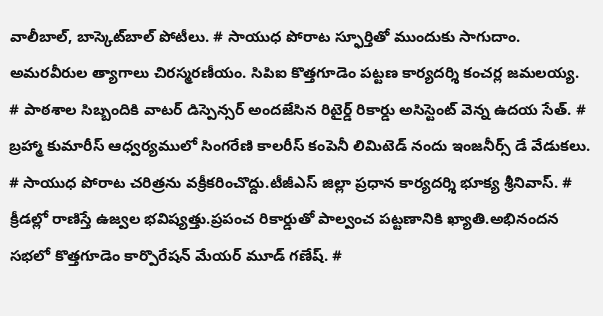వాలీబాల్, బాస్కెట్‌బాల్ పోటీలు. # సాయుధ పోరాట స్ఫూర్తితో ముందుకు సాగుదాం. అమరవీరుల త్యాగాలు చిరస్మరణీయం. సిపిఐ కొత్తగూడెం పట్టణ కార్యదర్శి కంచర్ల జమలయ్య. # పాఠశాల సిబ్బందికి వాటర్ డిస్పెన్సర్ అందజేసిన రిటైర్డ్ రికార్డు అసిస్టెంట్ వెన్న ఉదయ సేత్. # బ్రహ్మా కుమారీస్ ఆధ్వర్యములో సింగరేణి కాలరీస్ కంపెనీ లిమిటెడ్ నందు ఇంజనీర్స్ డే వేడుకలు. # సాయుధ పోరాట చరిత్రను వక్రీకరించొద్దు.టీజీఎస్ జిల్లా ప్రధాన కార్యదర్శి భూక్య శ్రీనివాస్. # క్రీడల్లో రాణిస్తే ఉజ్వల భవిష్యత్తు.ప్రపంచ రికార్డుతో పాల్వంచ పట్టణానికి ఖ్యాతి.అభినందన సభలో కొత్తగూడెం కార్పొరేషన్ మేయర్ మూడ్ గణేష్. #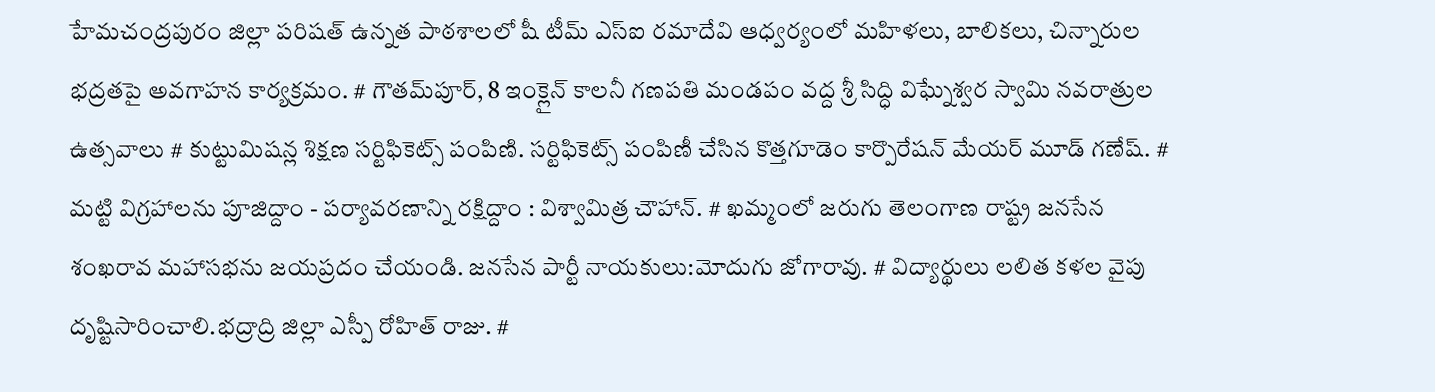హేమచంద్రపురం జిల్లా పరిషత్ ఉన్నత పాఠశాలలో షీ టీమ్‌ ఎస్‌ఐ రమాదేవి ఆధ్వర్యంలో మహిళలు, బాలికలు, చిన్నారుల భద్రతపై అవగాహన కార్యక్రమం. # గౌతమ్‌పూర్, 8 ఇంక్లైన్ కాలనీ గణపతి మండపం వద్ద శ్రీ సిద్ధి విఘ్నేశ్వర స్వామి నవరాత్రుల ఉత్సవాలు # కుట్టుమిషన్ల శిక్షణ సర్టిఫికెట్స్ పంపిణి. సర్టిఫికెట్స్ పంపిణీ చేసిన కొత్తగూడెం కార్పొరేషన్ మేయర్ మూడ్ గణేష్. # మట్టి విగ్రహాలను పూజిద్దాం - పర్యావరణాన్ని రక్షిద్దాం : విశ్వామిత్ర చౌహాన్. # ఖమ్మంలో జరుగు తెలంగాణ రాష్ట్ర జనసేన శంఖరావ మహాసభను జయప్రదం చేయండి. జనసేన పార్టీ నాయకులు:మోదుగు జోగారావు. # విద్యార్థులు లలిత కళల వైపు దృష్టిసారించాలి.భద్రాద్రి జిల్లా ఎస్పీ రోహిత్ రాజు. #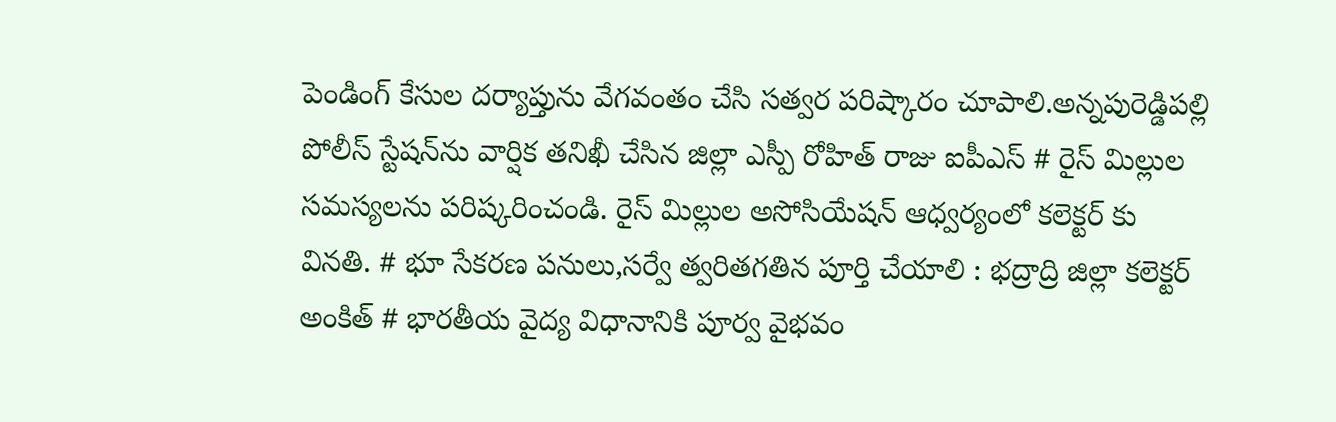పెండింగ్ కేసుల దర్యాప్తును వేగవంతం చేసి సత్వర పరిష్కారం చూపాలి.అన్నపురెడ్డిపల్లి పోలీస్ స్టేషన్‌ను వార్షిక తనిఖీ చేసిన జిల్లా ఎస్పీ రోహిత్ రాజు ఐపీఎస్ # రైస్ మిల్లుల సమస్యలను పరిష్కరించండి. రైస్ మిల్లుల అసోసియేషన్ ఆధ్వర్యంలో కలెక్టర్ కు వినతి. # భూ సేకరణ పనులు,సర్వే త్వరితగతిన పూర్తి చేయాలి : భద్రాద్రి జిల్లా కలెక్టర్ అంకిత్ # భారతీయ వైద్య విధానానికి పూర్వ వైభవం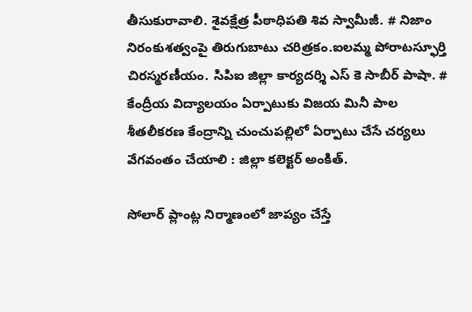తీసుకురావాలి. శైవక్షేత్ర పీఠాధిపతి శివ స్వామీజీ. # నిజాం నిరంకుశత్వంపై తిరుగుబాటు చరిత్రకం.ఐలమ్మ పోరాటస్ఫూర్తి చిరస్మరణీయం. సిపిఐ జిల్లా కార్యదర్శి ఎస్ కె సాబీర్ పాషా. # కేంద్రీయ విద్యాలయం ఏర్పాటుకు విజయ మినీ పాల శీతలీకరణ కేంద్రాన్ని చుంచుపల్లిలో ఏర్పాటు చేసే చర్యలు వేగవంతం చేయాలి : జిల్లా కలెక్టర్ అంకిత్.

సోలార్ ప్లాంట్ల నిర్మాణంలో జాప్యం చేస్తే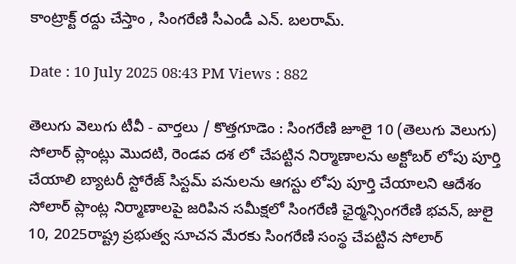కాంట్రాక్ట్ రద్దు చేస్తాం , సింగరేణి సీఎండీ ఎన్. బలరామ్.

Date : 10 July 2025 08:43 PM Views : 882

తెలుగు వెలుగు టీవీ - వార్తలు / కొత్తగూడెం : సింగరేణి జూలై 10 (తెలుగు వెలుగు) సోలార్ ప్లాంట్లు మొదటి, రెండవ దశ లో చేపట్టిన నిర్మాణాలను అక్టోబర్ లోపు పూర్తి చేయాలి బ్యాటరీ స్టోరేజ్ సిస్టమ్ పనులను ఆగస్టు లోపు పూర్తి చేయాలని ఆదేశం సోలార్ ప్లాంట్ల నిర్మాణాలపై జరిపిన సమీక్షలో సింగరేణి ఛైర్మన్సింగరేణి భవన్, జులై 10, 2025రాష్ట్ర ప్రభుత్వ సూచన మేరకు సింగరేణి సంస్థ చేపట్టిన సోలార్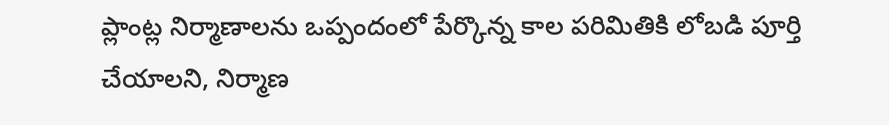ప్లాంట్ల నిర్మాణాలను ఒప్పందంలో పేర్కొన్న కాల పరిమితికి లోబడి పూర్తి చేయాలని, నిర్మాణ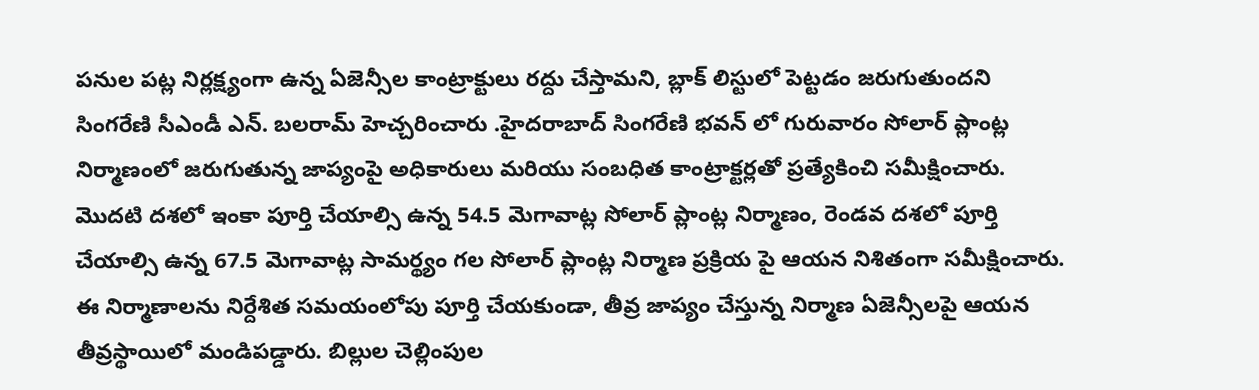పనుల పట్ల నిర్లక్ష్యంగా ఉన్న ఏజెన్సీల కాంట్రాక్టులు రద్దు చేస్తామని, బ్లాక్ లిస్టులో పెట్టడం జరుగుతుందని సింగరేణి సీఎండీ ఎన్. బలరామ్ హెచ్చరించారు .హైదరాబాద్ సింగరేణి భవన్ లో గురువారం సోలార్ ప్లాంట్ల నిర్మాణంలో జరుగుతున్న జాప్యంపై అధికారులు మరియు సంబధిత కాంట్రాక్టర్లతో ప్రత్యేకించి సమీక్షించారు. మొదటి దశలో ఇంకా పూర్తి చేయాల్సి ఉన్న 54.5 మెగావాట్ల సోలార్ ప్లాంట్ల నిర్మాణం, రెండవ దశలో పూర్తి చేయాల్సి ఉన్న 67.5 మెగావాట్ల సామర్థ్యం గల సోలార్ ప్లాంట్ల నిర్మాణ ప్రక్రియ పై ఆయన నిశితంగా సమీక్షించారు. ఈ నిర్మాణాలను నిర్దేశిత సమయంలోపు పూర్తి చేయకుండా, తీవ్ర జాప్యం చేస్తున్న నిర్మాణ ఏజెన్సీలపై ఆయన తీవ్రస్థాయిలో మండిపడ్డారు. బిల్లుల చెల్లింపుల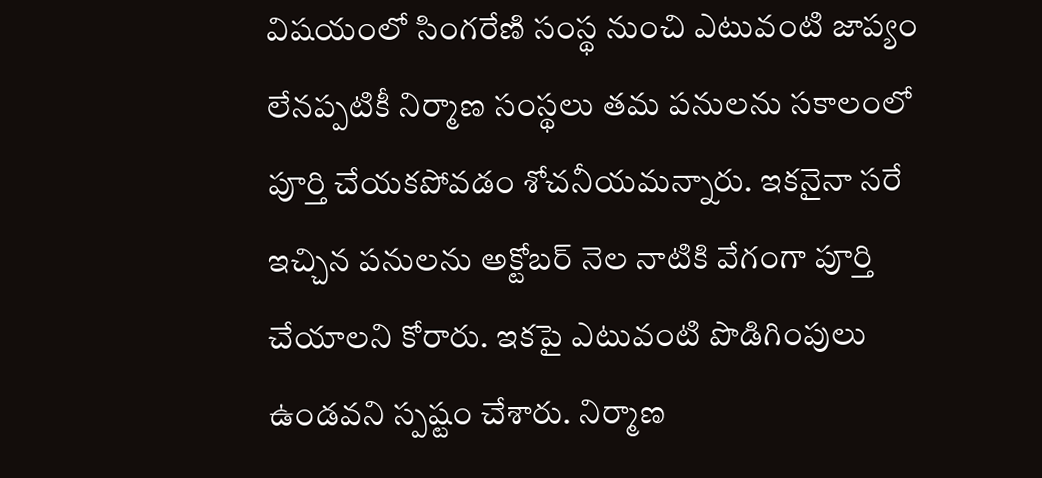విషయంలో సింగరేణి సంస్థ నుంచి ఎటువంటి జాప్యం లేనప్పటికీ నిర్మాణ సంస్థలు తమ పనులను సకాలంలో పూర్తి చేయకపోవడం శోచనీయమన్నారు. ఇకనైనా సరే ఇచ్చిన పనులను అక్టోబర్ నెల నాటికి వేగంగా పూర్తి చేయాలని కోరారు. ఇకపై ఎటువంటి పొడిగింపులు ఉండవని స్పష్టం చేశారు. నిర్మాణ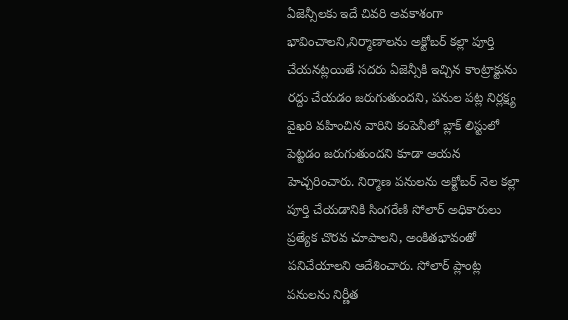ఏజెన్సీలకు ఇదే చివరి అవకాశంగా భావించాలని,నిర్మాణాలను అక్టోబర్ కల్లా పూర్తి చేయనట్లయితే సదరు ఏజెన్సీకి ఇచ్చిన కాంట్రాక్టును రద్దు చేయడం జరుగుతుందని, పనుల పట్ల నిర్లక్ష్య వైఖరి వహించిన వారిని కంపెనీలో బ్లాక్ లిస్టులో పెట్టడం జరుగుతుందని కూడా ఆయన హెచ్చరించారు. నిర్మాణ పనులను అక్టోబర్ నెల కల్లా పూర్తి చేయడానికి సింగరేణి సోలార్ అధికారులు ప్రత్యేక చొరవ చూపాలని, అంకితభావంతో పనిచేయాలని ఆదేశించారు. సోలార్ ప్లాంట్ల ప‌నుల‌ను నిర్ణీత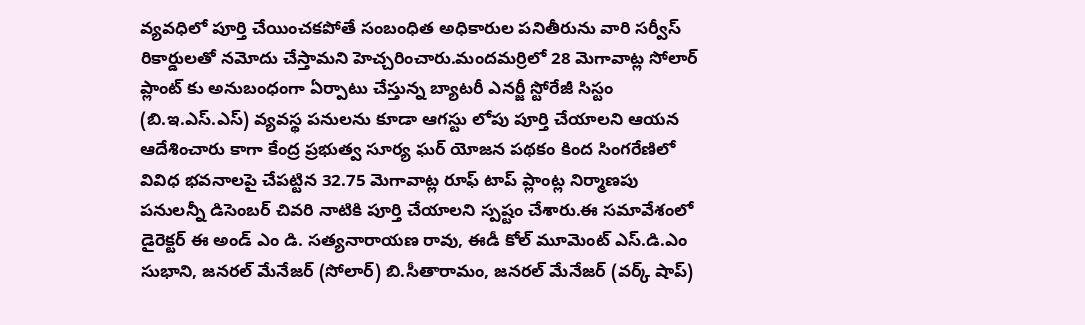వ్య‌వ‌ధిలో పూర్తి చేయించ‌క‌పోతే సంబంధిత అధికారుల ప‌నితీరును వారి స‌ర్వీస్ రికార్డుల‌తో న‌మోదు చేస్తామ‌ని హెచ్చ‌రించారు.మందమర్రిలో 28 మెగావాట్ల సోలార్ ప్లాంట్ కు అనుబంధంగా ఏర్పాటు చేస్తున్న బ్యాటరీ ఎనర్జీ స్టోరేజీ సిస్టం (బి.ఇ.ఎస్.ఎస్) వ్యవస్థ పనులను కూడా ఆగస్టు లోపు పూర్తి చేయాలని ఆయన ఆదేశించారు కాగా కేంద్ర ప్రభుత్వ సూర్య ఘర్ యోజన పథకం కింద సింగరేణిలో వివిధ భవనాలపై చేపట్టిన 32.75 మెగావాట్ల రూఫ్ టాప్ ప్లాంట్ల నిర్మాణపు పనులన్నీ డిసెంబర్ చివరి నాటికి పూర్తి చేయాలని స్పష్టం చేశారు.ఈ సమావేశంలో డైరెక్టర్ ఈ అండ్ ఎం డి. సత్యనారాయణ రావు, ఈడీ కోల్ మూమెంట్ ఎస్.డి.ఎం సుభాని, జనరల్ మేనేజర్ (సోలార్) బి.సీతారామం, జనరల్ మేనేజర్ (వర్క్ షాప్)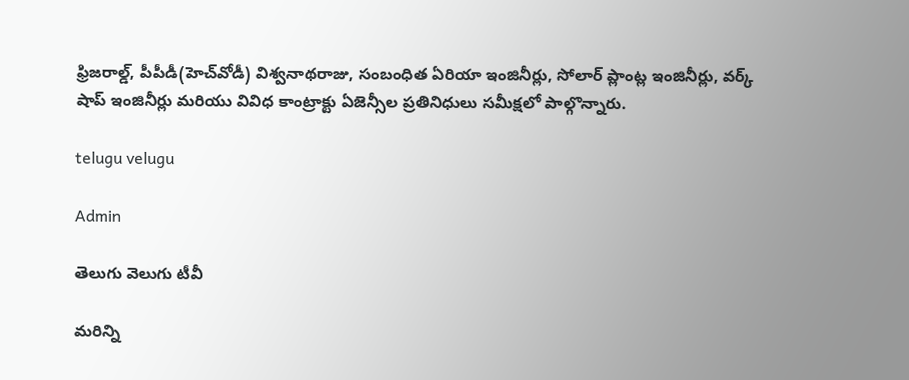ఫ్రిజరాల్డ్, పీపీడీ(హెచ్‌వోడీ) విశ్వ‌నాథ‌రాజు, సంబంధిత ఏరియా ఇంజినీర్లు, సోలార్ ప్లాంట్ల ఇంజినీర్లు, వర్క్ షాప్ ఇంజినీర్లు మరియు వివిధ కాంట్రాక్టు ఏజెన్సీల ప్రతినిధులు సమీక్షలో పాల్గొన్నారు.

telugu velugu

Admin

తెలుగు వెలుగు టీవీ

మరిన్ని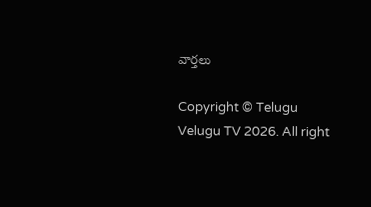వార్తలు

Copyright © Telugu Velugu TV 2026. All right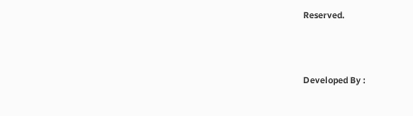Reserved.



Developed By :